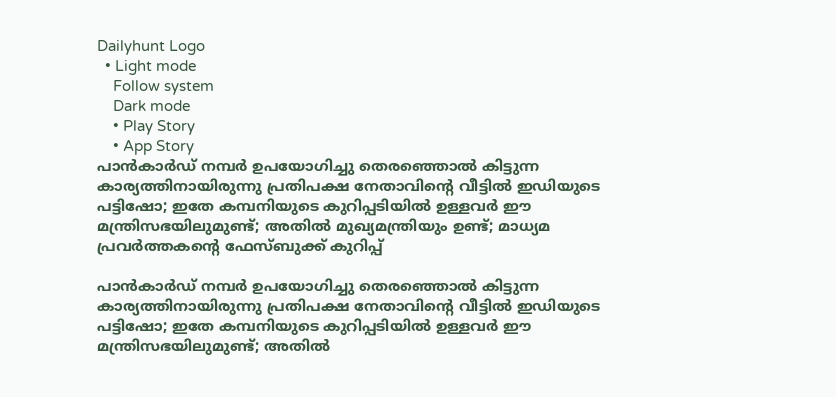Dailyhunt Logo
  • Light mode
    Follow system
    Dark mode
    • Play Story
    • App Story
പാന്‍കാര്‍ഡ് നമ്പര്‍ ഉപയോഗിച്ചു തെരഞ്ഞൊല്‍ കിട്ടുന്ന കാര്യത്തിനായിരുന്നു പ്രതിപക്ഷ നേതാവിന്റെ വീട്ടില്‍ ഇഡിയുടെ പട്ടിഷോ; ഇതേ കമ്പനിയുടെ കുറിപ്പടിയില്‍ ഉള്ളവര്‍ ഈ മന്ത്രിസഭയിലുമുണ്ട്; അതില്‍ മുഖ്യമന്ത്രിയും ഉണ്ട്; മാധ്യമ പ്രവര്‍ത്തകന്റെ ഫേസ്ബുക്ക് കുറിപ്പ്

പാന്‍കാര്‍ഡ് നമ്പര്‍ ഉപയോഗിച്ചു തെരഞ്ഞൊല്‍ കിട്ടുന്ന കാര്യത്തിനായിരുന്നു പ്രതിപക്ഷ നേതാവിന്റെ വീട്ടില്‍ ഇഡിയുടെ പട്ടിഷോ; ഇതേ കമ്പനിയുടെ കുറിപ്പടിയില്‍ ഉള്ളവര്‍ ഈ മന്ത്രിസഭയിലുമുണ്ട്; അതില്‍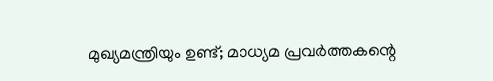മുഖ്യമന്ത്രിയും ഉണ്ട്; മാധ്യമ പ്രവര്‍ത്തകന്റെ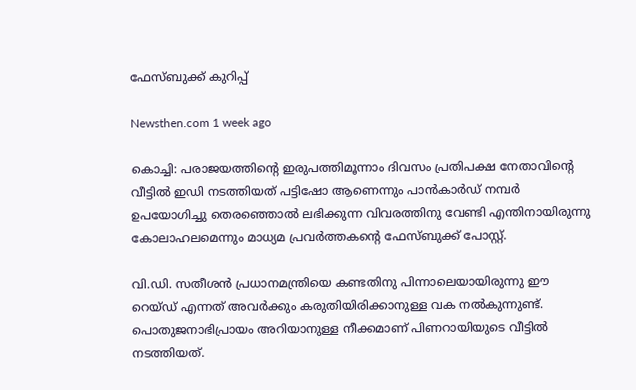ഫേസ്ബുക്ക് കുറിപ്പ്

Newsthen.com 1 week ago

കൊച്ചി: പരാജയത്തിന്റെ ഇരുപത്തിമൂന്നാം ദിവസം പ്രതിപക്ഷ നേതാവിന്റെ വീട്ടില്‍ ഇഡി നടത്തിയത് പട്ടിഷോ ആണെന്നും പാന്‍കാര്‍ഡ് നമ്പര്‍ ഉപയോഗിച്ചു തെരഞ്ഞൊല്‍ ലഭിക്കുന്ന വിവരത്തിനു വേണ്ടി എന്തിനായിരുന്നു കോലാഹലമെന്നും മാധ്യമ പ്രവര്‍ത്തകന്റെ ഫേസ്ബുക്ക് പോസ്റ്റ്.

വി.ഡി. സതീശന്‍ പ്രധാനമന്ത്രിയെ കണ്ടതിനു പിന്നാലെയായിരുന്നു ഈ റെയ്ഡ് എന്നത് അവര്‍ക്കും കരുതിയിരിക്കാനുള്ള വക നല്‍കുന്നുണ്ട്. പൊതുജനാഭിപ്രായം അറിയാനുള്ള നീക്കമാണ് പിണറായിയുടെ വീട്ടില്‍ നടത്തിയത്.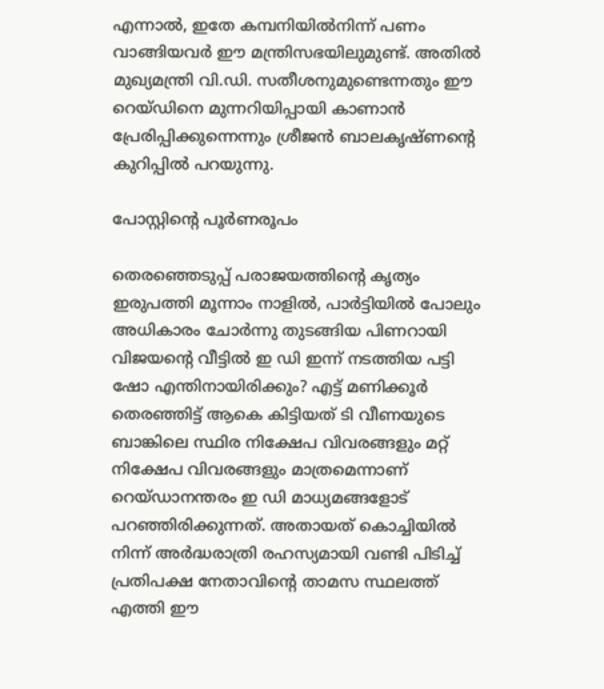എന്നാല്‍, ഇതേ കമ്പനിയില്‍നിന്ന് പണം വാങ്ങിയവര്‍ ഈ മന്ത്രിസഭയിലുമുണ്ട്. അതില്‍ മുഖ്യമന്ത്രി വി.ഡി. സതീശനുമുണ്ടെന്നതും ഈ റെയ്ഡിനെ മുന്നറിയിപ്പായി കാണാന്‍ പ്രേരിപ്പിക്കുന്നെന്നും ശ്രീജന്‍ ബാലകൃഷ്ണന്റെ കുറിപ്പില്‍ പറയുന്നു.

പോസ്റ്റിന്റെ പൂര്‍ണരൂപം

തെരഞ്ഞെടുപ്പ് പരാജയത്തിന്റെ കൃത്യം ഇരുപത്തി മൂന്നാം നാളില്‍, പാര്‍ട്ടിയില്‍ പോലും അധികാരം ചോര്‍ന്നു തുടങ്ങിയ പിണറായി വിജയന്റെ വീട്ടില്‍ ഇ ഡി ഇന്ന് നടത്തിയ പട്ടി ഷോ എന്തിനായിരിക്കും? എട്ട് മണിക്കൂര്‍ തെരഞ്ഞിട്ട് ആകെ കിട്ടിയത് ടി വീണയുടെ ബാങ്കിലെ സ്ഥിര നിക്ഷേപ വിവരങ്ങളും മറ്റ് നിക്ഷേപ വിവരങ്ങളും മാത്രമെന്നാണ് റെയ്ഡാനന്തരം ഇ ഡി മാധ്യമങ്ങളോട് പറഞ്ഞിരിക്കുന്നത്. അതായത് കൊച്ചിയില്‍ നിന്ന് അര്‍ദ്ധരാത്രി രഹസ്യമായി വണ്ടി പിടിച്ച്‌ പ്രതിപക്ഷ നേതാവിന്റെ താമസ സ്ഥലത്ത് എത്തി ഈ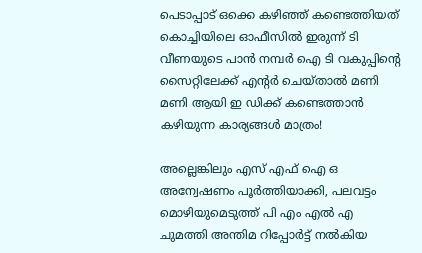പെടാപ്പാട് ഒക്കെ കഴിഞ്ഞ് കണ്ടെത്തിയത് കൊച്ചിയിലെ ഓഫീസില്‍ ഇരുന്ന് ടി വീണയുടെ പാന്‍ നമ്പര്‍ ഐ ടി വകുപ്പിന്റെ സൈറ്റിലേക്ക് എന്റര്‍ ചെയ്താല്‍ മണി മണി ആയി ഇ ഡിക്ക് കണ്ടെത്താന്‍ കഴിയുന്ന കാര്യങ്ങള്‍ മാത്രം!

അല്ലെങ്കിലും എസ് എഫ് ഐ ഒ അന്വേഷണം പൂര്‍ത്തിയാക്കി, പലവട്ടം മൊഴിയുമെടുത്ത് പി എം എല്‍ എ ചുമത്തി അന്തിമ റിപ്പോര്‍ട്ട് നല്‍കിയ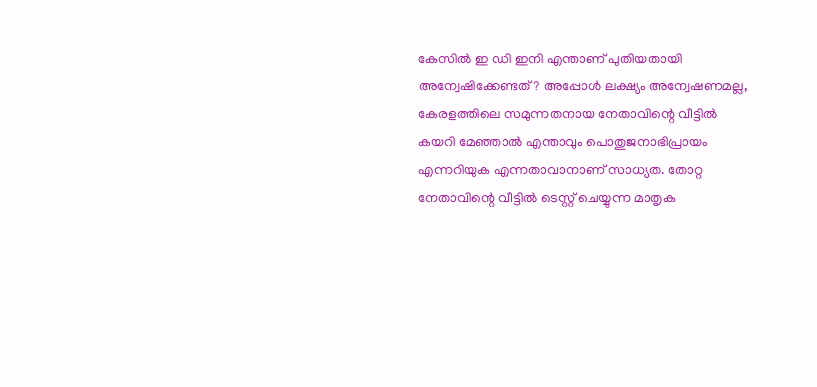കേസില്‍ ഇ ഡി ഇനി എന്താണ് പുതിയതായി അന്വേഷിക്കേണ്ടത്? അപ്പോള്‍ ലക്ഷ്യം അന്വേഷണമല്ല, കേരളത്തിലെ സമുന്നതനായ നേതാവിന്റെ വീട്ടില്‍ കയറി മേഞ്ഞാല്‍ എന്താവും പൊതുജനാഭിപ്രായം എന്നറിയുക എന്നതാവാനാണ് സാധ്യത. തോറ്റ നേതാവിന്റെ വീട്ടില്‍ ടെസ്റ്റ് ചെയ്യുന്ന മാതൃക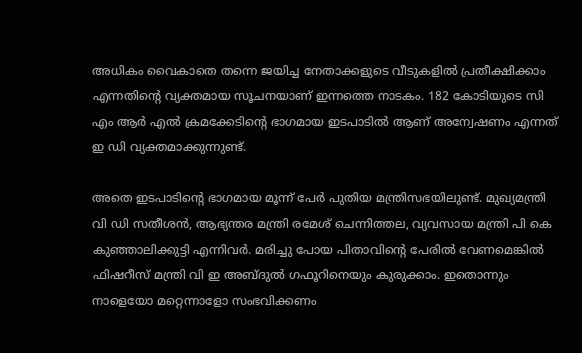അധികം വൈകാതെ തന്നെ ജയിച്ച നേതാക്കളുടെ വീടുകളില്‍ പ്രതീക്ഷിക്കാം എന്നതിന്റെ വ്യക്തമായ സൂചനയാണ് ഇന്നത്തെ നാടകം. 182 കോടിയുടെ സി എം ആര്‍ എല്‍ ക്രമക്കേടിന്റെ ഭാഗമായ ഇടപാടില്‍ ആണ് അന്വേഷണം എന്നത് ഇ ഡി വ്യക്തമാക്കുന്നുണ്ട്.

അതെ ഇടപാടിന്റെ ഭാഗമായ മൂന്ന് പേര്‍ പുതിയ മന്ത്രിസഭയിലുണ്ട്. മുഖ്യമന്ത്രി വി ഡി സതീശന്‍, ആഭ്യന്തര മന്ത്രി രമേശ് ചെന്നിത്തല, വ്യവസായ മന്ത്രി പി കെ കുഞ്ഞാലിക്കുട്ടി എന്നിവര്‍. മരിച്ചു പോയ പിതാവിന്റെ പേരില്‍ വേണമെങ്കില്‍ ഫിഷറീസ് മന്ത്രി വി ഇ അബ്ദുല്‍ ഗഫൂറിനെയും കുരുക്കാം. ഇതൊന്നും നാളെയോ മറ്റെന്നാളോ സംഭവിക്കണം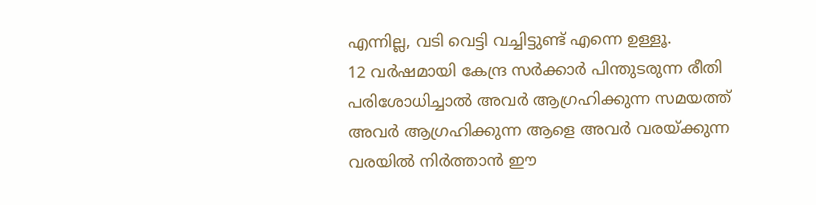എന്നില്ല, വടി വെട്ടി വച്ചിട്ടുണ്ട് എന്നെ ഉള്ളൂ.
12 വര്‍ഷമായി കേന്ദ്ര സര്‍ക്കാര്‍ പിന്തുടരുന്ന രീതി പരിശോധിച്ചാല്‍ അവര്‍ ആഗ്രഹിക്കുന്ന സമയത്ത് അവര്‍ ആഗ്രഹിക്കുന്ന ആളെ അവര്‍ വരയ്ക്കുന്ന വരയില്‍ നിര്‍ത്താന്‍ ഈ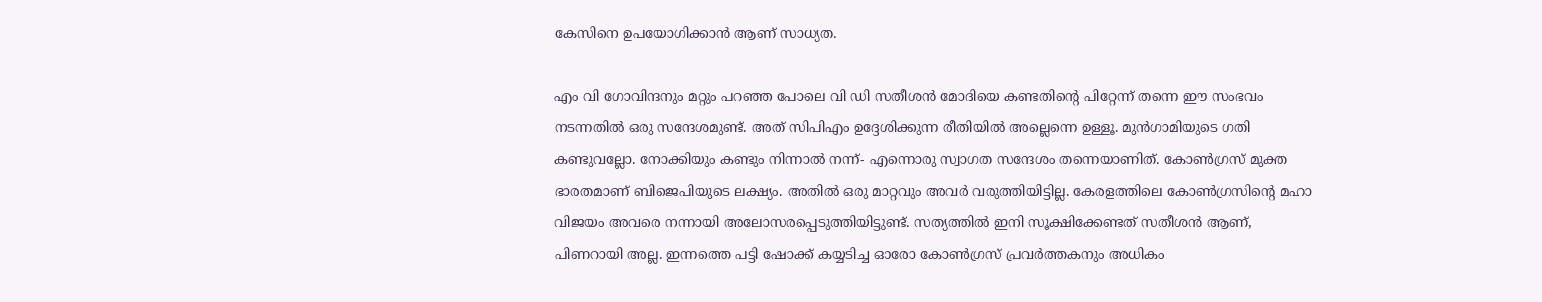കേസിനെ ഉപയോഗിക്കാന്‍ ആണ് സാധ്യത.

എം വി ഗോവിന്ദനും മറ്റും പറഞ്ഞ പോലെ വി ഡി സതീശന്‍ മോദിയെ കണ്ടതിന്റെ പിറ്റേന്ന് തന്നെ ഈ സംഭവം നടന്നതില്‍ ഒരു സന്ദേശമുണ്ട്. അത് സിപിഎം ഉദ്ദേശിക്കുന്ന രീതിയില്‍ അല്ലെന്നെ ഉള്ളൂ. മുന്‍ഗാമിയുടെ ഗതി കണ്ടുവല്ലോ. നോക്കിയും കണ്ടും നിന്നാല്‍ നന്ന്- എന്നൊരു സ്വാഗത സന്ദേശം തന്നെയാണിത്. കോണ്‍ഗ്രസ് മുക്ത ഭാരതമാണ് ബിജെപിയുടെ ലക്ഷ്യം. അതില്‍ ഒരു മാറ്റവും അവര്‍ വരുത്തിയിട്ടില്ല. കേരളത്തിലെ കോണ്‍ഗ്രസിന്റെ മഹാ വിജയം അവരെ നന്നായി അലോസരപ്പെടുത്തിയിട്ടുണ്ട്. സത്യത്തില്‍ ഇനി സൂക്ഷിക്കേണ്ടത് സതീശന്‍ ആണ്, പിണറായി അല്ല. ഇന്നത്തെ പട്ടി ഷോക്ക് കയ്യടിച്ച ഓരോ കോണ്‍ഗ്രസ് പ്രവര്‍ത്തകനും അധികം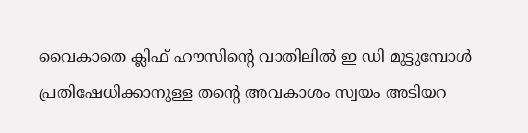വൈകാതെ ക്ലിഫ് ഹൗസിന്റെ വാതിലില്‍ ഇ ഡി മുട്ടുമ്പോള്‍ പ്രതിഷേധിക്കാനുള്ള തന്റെ അവകാശം സ്വയം അടിയറ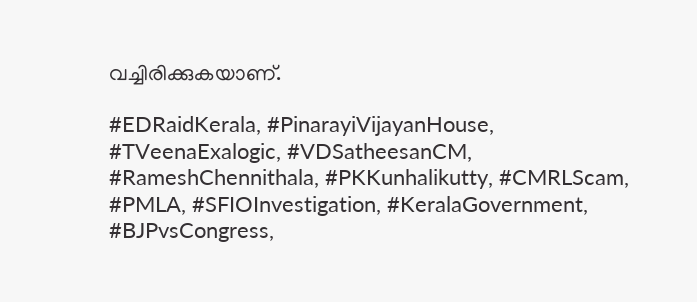വച്ചിരിക്കുകയാണ്.

#EDRaidKerala, #PinarayiVijayanHouse, #TVeenaExalogic, #VDSatheesanCM, #RameshChennithala, #PKKunhalikutty, #CMRLScam, #PMLA, #SFIOInvestigation, #KeralaGovernment, #BJPvsCongress,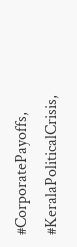#CorporatePayoffs, #KeralaPoliticalCrisis,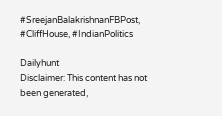#SreejanBalakrishnanFBPost, #CliffHouse, #IndianPolitics

Dailyhunt
Disclaimer: This content has not been generated,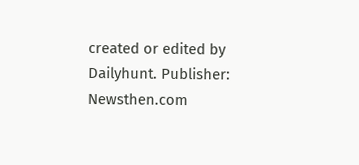created or edited by Dailyhunt. Publisher: Newsthen.com